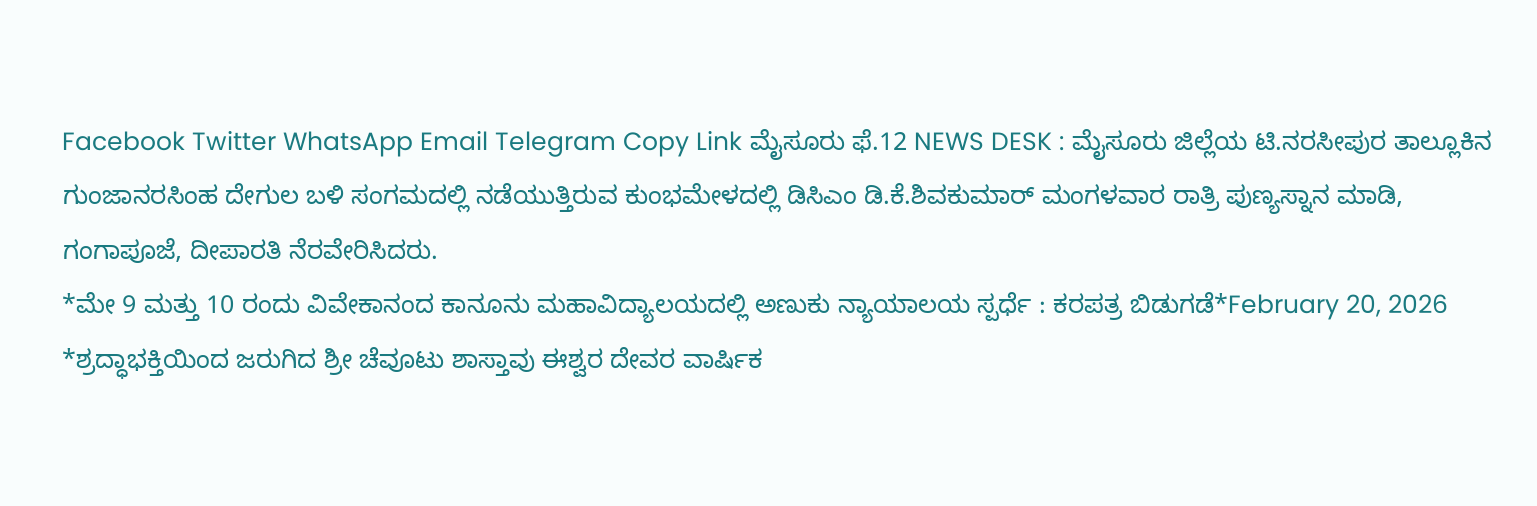Facebook Twitter WhatsApp Email Telegram Copy Link ಮೈಸೂರು ಫೆ.12 NEWS DESK : ಮೈಸೂರು ಜಿಲ್ಲೆಯ ಟಿ.ನರಸೀಪುರ ತಾಲ್ಲೂಕಿನ ಗುಂಜಾನರಸಿಂಹ ದೇಗುಲ ಬಳಿ ಸಂಗಮದಲ್ಲಿ ನಡೆಯುತ್ತಿರುವ ಕುಂಭಮೇಳದಲ್ಲಿ ಡಿಸಿಎಂ ಡಿ.ಕೆ.ಶಿವಕುಮಾರ್ ಮಂಗಳವಾರ ರಾತ್ರಿ ಪುಣ್ಯಸ್ನಾನ ಮಾಡಿ, ಗಂಗಾಪೂಜೆ, ದೀಪಾರತಿ ನೆರವೇರಿಸಿದರು.
*ಮೇ 9 ಮತ್ತು 10 ರಂದು ವಿವೇಕಾನಂದ ಕಾನೂನು ಮಹಾವಿದ್ಯಾಲಯದಲ್ಲಿ ಅಣುಕು ನ್ಯಾಯಾಲಯ ಸ್ಪರ್ಧೆ : ಕರಪತ್ರ ಬಿಡುಗಡೆ*February 20, 2026
*ಶ್ರದ್ಧಾಭಕ್ತಿಯಿಂದ ಜರುಗಿದ ಶ್ರೀ ಚೆವೂಟು ಶಾಸ್ತಾವು ಈಶ್ವರ ದೇವರ ವಾರ್ಷಿಕ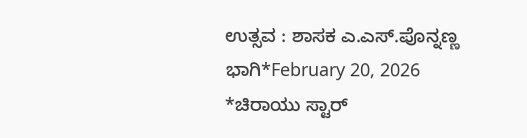ಉತ್ಸವ : ಶಾಸಕ ಎ.ಎಸ್.ಪೊನ್ನಣ್ಣ ಭಾಗಿ*February 20, 2026
*ಚಿರಾಯು ಸ್ಟಾರ್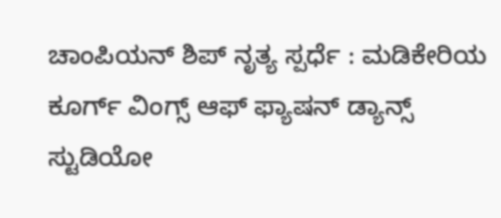ಚಾಂಪಿಯನ್ ಶಿಪ್ ನೃತ್ಯ ಸ್ಪರ್ಧೆ : ಮಡಿಕೇರಿಯ ಕೂರ್ಗ್ ವಿಂಗ್ಸ್ ಆಫ್ ಫ್ಯಾಷನ್ ಡ್ಯಾನ್ಸ್ ಸ್ಟುಡಿಯೋ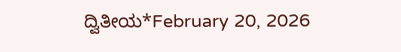ದ್ವಿತೀಯ*February 20, 2026